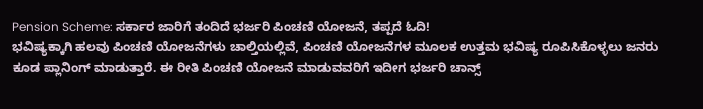Pension Scheme: ಸರ್ಕಾರ ಜಾರಿಗೆ ತಂದಿದೆ ಭರ್ಜರಿ ಪಿಂಚಣಿ ಯೋಜನೆ, ತಪ್ಪದೆ ಓದಿ!
ಭವಿಷ್ಯಕ್ಕಾಗಿ ಹಲವು ಪಿಂಚಣಿ ಯೋಜನೆಗಳು ಚಾಲ್ತಿಯಲ್ಲಿವೆ, ಪಿಂಚಣಿ ಯೋಜನೆಗಳ ಮೂಲಕ ಉತ್ತಮ ಭವಿಷ್ಯ ರೂಪಿಸಿಕೊಳ್ಳಲು ಜನರು ಕೂಡ ಪ್ಲಾನಿಂಗ್ ಮಾಡುತ್ತಾರೆ. ಈ ರೀತಿ ಪಿಂಚಣಿ ಯೋಜನೆ ಮಾಡುವವರಿಗೆ ಇದೀಗ ಭರ್ಜರಿ ಚಾನ್ಸ್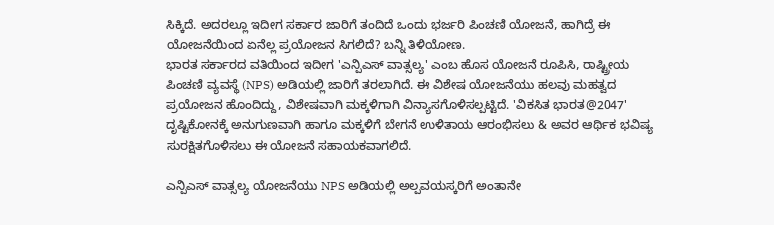ಸಿಕ್ಕಿದೆ. ಅದರಲ್ಲೂ ಇದೀಗ ಸರ್ಕಾರ ಜಾರಿಗೆ ತಂದಿದೆ ಒಂದು ಭರ್ಜರಿ ಪಿಂಚಣಿ ಯೋಜನೆ, ಹಾಗಿದ್ರೆ ಈ ಯೋಜನೆಯಿಂದ ಏನೆಲ್ಲ ಪ್ರಯೋಜನ ಸಿಗಲಿದೆ? ಬನ್ನಿ ತಿಳಿಯೋಣ.
ಭಾರತ ಸರ್ಕಾರದ ವತಿಯಿಂದ ಇದೀಗ 'ಎನ್ಪಿಎಸ್ ವಾತ್ಸಲ್ಯ' ಎಂಬ ಹೊಸ ಯೋಜನೆ ರೂಪಿಸಿ, ರಾಷ್ಟ್ರೀಯ ಪಿಂಚಣಿ ವ್ಯವಸ್ಥೆ (NPS) ಅಡಿಯಲ್ಲಿ ಜಾರಿಗೆ ತರಲಾಗಿದೆ. ಈ ವಿಶೇಷ ಯೋಜನೆಯು ಹಲವು ಮಹತ್ವದ ಪ್ರಯೋಜನ ಹೊಂದಿದ್ದು, ವಿಶೇಷವಾಗಿ ಮಕ್ಕಳಿಗಾಗಿ ವಿನ್ಯಾಸಗೊಳಿಸಲ್ಪಟ್ಟಿದೆ. 'ವಿಕಸಿತ ಭಾರತ@2047' ದೃಷ್ಟಿಕೋನಕ್ಕೆ ಅನುಗುಣವಾಗಿ ಹಾಗೂ ಮಕ್ಕಳಿಗೆ ಬೇಗನೆ ಉಳಿತಾಯ ಆರಂಭಿಸಲು & ಅವರ ಆರ್ಥಿಕ ಭವಿಷ್ಯ ಸುರಕ್ಷಿತಗೊಳಿಸಲು ಈ ಯೋಜನೆ ಸಹಾಯಕವಾಗಲಿದೆ.

ಎನ್ಪಿಎಸ್ ವಾತ್ಸಲ್ಯ ಯೋಜನೆಯು NPS ಅಡಿಯಲ್ಲಿ ಅಲ್ಪವಯಸ್ಕರಿಗೆ ಅಂತಾನೇ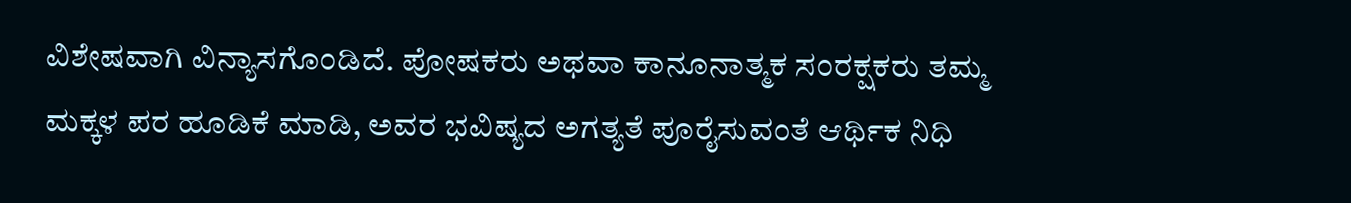ವಿಶೇಷವಾಗಿ ವಿನ್ಯಾಸಗೊಂಡಿದೆ. ಪೋಷಕರು ಅಥವಾ ಕಾನೂನಾತ್ಮಕ ಸಂರಕ್ಷಕರು ತಮ್ಮ ಮಕ್ಕಳ ಪರ ಹೂಡಿಕೆ ಮಾಡಿ, ಅವರ ಭವಿಷ್ಯದ ಅಗತ್ಯತೆ ಪೂರೈಸುವಂತೆ ಆರ್ಥಿಕ ನಿಧಿ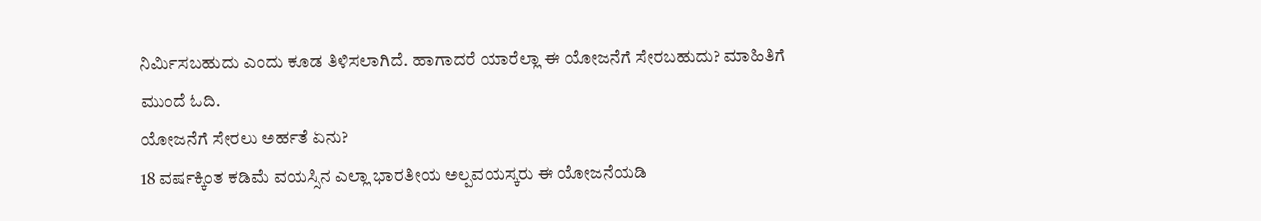ನಿರ್ಮಿಸಬಹುದು ಎಂದು ಕೂಡ ತಿಳಿಸಲಾಗಿದೆ. ಹಾಗಾದರೆ ಯಾರೆಲ್ಲಾ ಈ ಯೋಜನೆಗೆ ಸೇರಬಹುದು? ಮಾಹಿತಿಗೆ ಮುಂದೆ ಓದಿ.
ಯೋಜನೆಗೆ ಸೇರಲು ಅರ್ಹತೆ ಏನು?
18 ವರ್ಷಕ್ಕಿಂತ ಕಡಿಮೆ ವಯಸ್ಸಿನ ಎಲ್ಲಾ ಭಾರತೀಯ ಅಲ್ಪವಯಸ್ಕರು ಈ ಯೋಜನೆಯಡಿ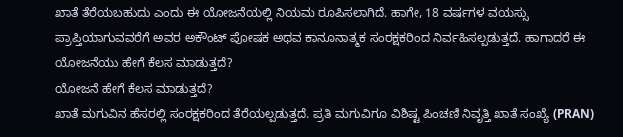ಖಾತೆ ತೆರೆಯಬಹುದು ಎಂದು ಈ ಯೋಜನೆಯಲ್ಲಿ ನಿಯಮ ರೂಪಿಸಲಾಗಿದೆ. ಹಾಗೇ, 18 ವರ್ಷಗಳ ವಯಸ್ಸು ಪ್ರಾಪ್ತಿಯಾಗುವವರೆಗೆ ಅವರ ಅಕೌಂಟ್ ಪೋಷಕ ಅಥವ ಕಾನೂನಾತ್ಮಕ ಸಂರಕ್ಷಕರಿಂದ ನಿರ್ವಹಿಸಲ್ಪಡುತ್ತದೆ. ಹಾಗಾದರೆ ಈ ಯೋಜನೆಯು ಹೇಗೆ ಕೆಲಸ ಮಾಡುತ್ತದೆ?
ಯೋಜನೆ ಹೇಗೆ ಕೆಲಸ ಮಾಡುತ್ತದೆ?
ಖಾತೆ ಮಗುವಿನ ಹೆಸರಲ್ಲಿ ಸಂರಕ್ಷಕರಿಂದ ತೆರೆಯಲ್ಪಡುತ್ತದೆ. ಪ್ರತಿ ಮಗುವಿಗೂ ವಿಶಿಷ್ಟ ಪಿಂಚಣಿ ನಿವೃತ್ತಿ ಖಾತೆ ಸಂಖ್ಯೆ (PRAN)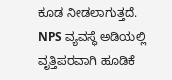ಕೂಡ ನೀಡಲಾಗುತ್ತದೆ. NPS ವ್ಯವಸ್ಥೆ ಅಡಿಯಲ್ಲಿ ವೃತ್ತಿಪರವಾಗಿ ಹೂಡಿಕೆ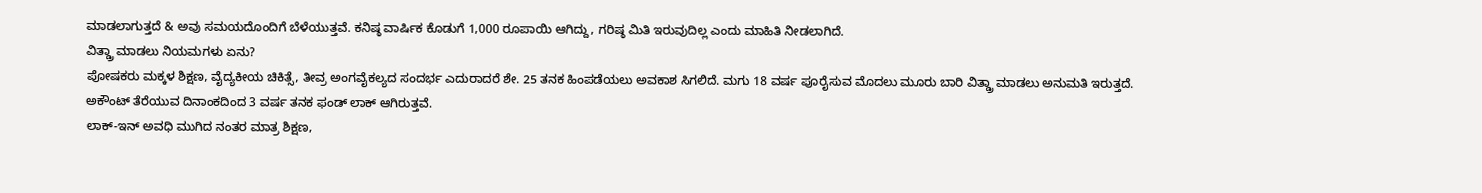ಮಾಡಲಾಗುತ್ತದೆ & ಅವು ಸಮಯದೊಂದಿಗೆ ಬೆಳೆಯುತ್ತವೆ. ಕನಿಷ್ಠ ವಾರ್ಷಿಕ ಕೊಡುಗೆ 1,000 ರೂಪಾಯಿ ಆಗಿದ್ದು, ಗರಿಷ್ಠ ಮಿತಿ ಇರುವುದಿಲ್ಲ ಎಂದು ಮಾಹಿತಿ ನೀಡಲಾಗಿದೆ.
ವಿತ್ಡ್ರಾ ಮಾಡಲು ನಿಯಮಗಳು ಏನು?
ಪೋಷಕರು ಮಕ್ಕಳ ಶಿಕ್ಷಣ, ವೈದ್ಯಕೀಯ ಚಿಕಿತ್ಸೆ, ತೀವ್ರ ಅಂಗವೈಕಲ್ಯದ ಸಂದರ್ಭ ಎದುರಾದರೆ ಶೇ. 25 ತನಕ ಹಿಂಪಡೆಯಲು ಅವಕಾಶ ಸಿಗಲಿದೆ. ಮಗು 18 ವರ್ಷ ಪೂರೈಸುವ ಮೊದಲು ಮೂರು ಬಾರಿ ವಿತ್ಡ್ರಾ ಮಾಡಲು ಅನುಮತಿ ಇರುತ್ತದೆ.
ಅಕೌಂಟ್ ತೆರೆಯುವ ದಿನಾಂಕದಿಂದ 3 ವರ್ಷ ತನಕ ಫಂಡ್ ಲಾಕ್ ಆಗಿರುತ್ತವೆ.
ಲಾಕ್-ಇನ್ ಅವಧಿ ಮುಗಿದ ನಂತರ ಮಾತ್ರ ಶಿಕ್ಷಣ,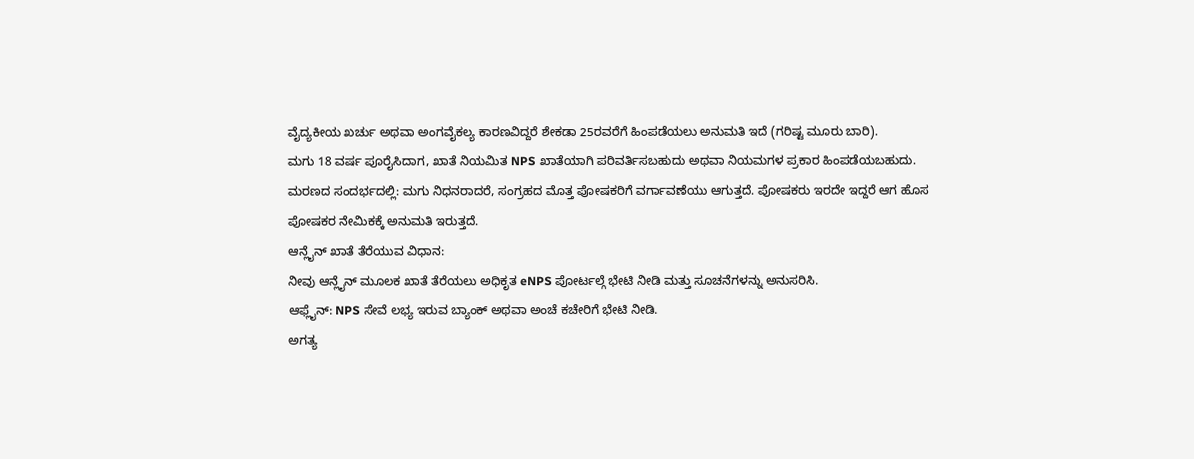ವೈದ್ಯಕೀಯ ಖರ್ಚು ಅಥವಾ ಅಂಗವೈಕಲ್ಯ ಕಾರಣವಿದ್ದರೆ ಶೇಕಡಾ 25ರವರೆಗೆ ಹಿಂಪಡೆಯಲು ಅನುಮತಿ ಇದೆ (ಗರಿಷ್ಟ ಮೂರು ಬಾರಿ).
ಮಗು 18 ವರ್ಷ ಪೂರೈಸಿದಾಗ, ಖಾತೆ ನಿಯಮಿತ NPS ಖಾತೆಯಾಗಿ ಪರಿವರ್ತಿಸಬಹುದು ಅಥವಾ ನಿಯಮಗಳ ಪ್ರಕಾರ ಹಿಂಪಡೆಯಬಹುದು.
ಮರಣದ ಸಂದರ್ಭದಲ್ಲಿ: ಮಗು ನಿಧನರಾದರೆ, ಸಂಗ್ರಹದ ಮೊತ್ತ ಪೋಷಕರಿಗೆ ವರ್ಗಾವಣೆಯು ಆಗುತ್ತದೆ. ಪೋಷಕರು ಇರದೇ ಇದ್ದರೆ ಆಗ ಹೊಸ ಪೋಷಕರ ನೇಮಿಕಕ್ಕೆ ಅನುಮತಿ ಇರುತ್ತದೆ.
ಆನ್ಲೈನ್ ಖಾತೆ ತೆರೆಯುವ ವಿಧಾನ:
ನೀವು ಆನ್ಲೈನ್ ಮೂಲಕ ಖಾತೆ ತೆರೆಯಲು ಅಧಿಕೃತ eNPS ಪೋರ್ಟಲ್ಗೆ ಭೇಟಿ ನೀಡಿ ಮತ್ತು ಸೂಚನೆಗಳನ್ನು ಅನುಸರಿಸಿ.
ಆಫ್ಲೈನ್: NPS ಸೇವೆ ಲಭ್ಯ ಇರುವ ಬ್ಯಾಂಕ್ ಅಥವಾ ಅಂಚೆ ಕಚೇರಿಗೆ ಭೇಟಿ ನೀಡಿ.
ಅಗತ್ಯ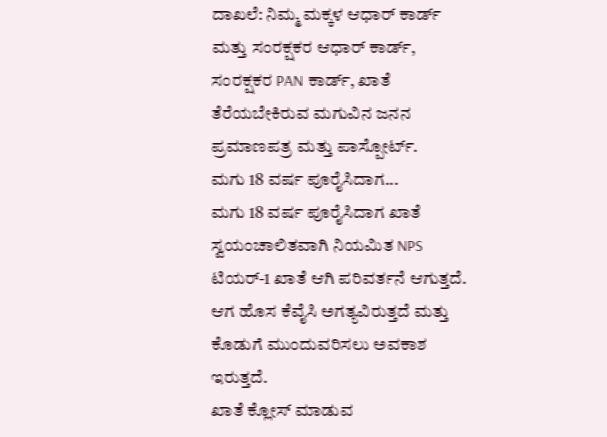ದಾಖಲೆ: ನಿಮ್ಮ ಮಕ್ಕಳ ಆಧಾರ್ ಕಾರ್ಡ್ ಮತ್ತು ಸಂರಕ್ಷಕರ ಆಧಾರ್ ಕಾರ್ಡ್, ಸಂರಕ್ಷಕರ PAN ಕಾರ್ಡ್, ಖಾತೆ ತೆರೆಯಬೇಕಿರುವ ಮಗುವಿನ ಜನನ ಪ್ರಮಾಣಪತ್ರ ಮತ್ತು ಪಾಸ್ಪೋರ್ಟ್.
ಮಗು 18 ವರ್ಷ ಪೂರೈಸಿದಾಗ...
ಮಗು 18 ವರ್ಷ ಪೂರೈಸಿದಾಗ ಖಾತೆ ಸ್ವಯಂಚಾಲಿತವಾಗಿ ನಿಯಮಿತ NPS ಟಿಯರ್-1 ಖಾತೆ ಆಗಿ ಪರಿವರ್ತನೆ ಆಗುತ್ತದೆ. ಆಗ ಹೊಸ ಕೆವೈಸಿ ಅಗತ್ಯವಿರುತ್ತದೆ ಮತ್ತು ಕೊಡುಗೆ ಮುಂದುವರಿಸಲು ಅವಕಾಶ ಇರುತ್ತದೆ.
ಖಾತೆ ಕ್ಲೋಸ್ ಮಾಡುವ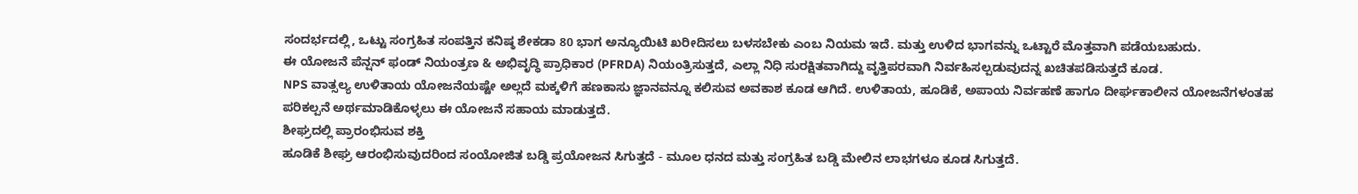ಸಂದರ್ಭದಲ್ಲಿ, ಒಟ್ಟು ಸಂಗ್ರಹಿತ ಸಂಪತ್ತಿನ ಕನಿಷ್ಠ ಶೇಕಡಾ 80 ಭಾಗ ಅನ್ಯೂಯಿಟಿ ಖರೀದಿಸಲು ಬಳಸಬೇಕು ಎಂಬ ನಿಯಮ ಇದೆ. ಮತ್ತು ಉಳಿದ ಭಾಗವನ್ನು ಒಟ್ಟಾರೆ ಮೊತ್ತವಾಗಿ ಪಡೆಯಬಹುದು.
ಈ ಯೋಜನೆ ಪೆನ್ಷನ್ ಫಂಡ್ ನಿಯಂತ್ರಣ & ಅಭಿವೃದ್ಧಿ ಪ್ರಾಧಿಕಾರ (PFRDA) ನಿಯಂತ್ರಿಸುತ್ತದೆ, ಎಲ್ಲಾ ನಿಧಿ ಸುರಕ್ಷಿತವಾಗಿದ್ದು ವೃತ್ತಿಪರವಾಗಿ ನಿರ್ವಹಿಸಲ್ಪಡುವುದನ್ನ ಖಚಿತಪಡಿಸುತ್ತದೆ ಕೂಡ.
NPS ವಾತ್ಸಲ್ಯ ಉಳಿತಾಯ ಯೋಜನೆಯಷ್ಟೇ ಅಲ್ಲದೆ ಮಕ್ಕಳಿಗೆ ಹಣಕಾಸು ಜ್ಞಾನವನ್ನೂ ಕಲಿಸುವ ಅವಕಾಶ ಕೂಡ ಆಗಿದೆ. ಉಳಿತಾಯ, ಹೂಡಿಕೆ, ಅಪಾಯ ನಿರ್ವಹಣೆ ಹಾಗೂ ದೀರ್ಘಕಾಲೀನ ಯೋಜನೆಗಳಂತಹ ಪರಿಕಲ್ಪನೆ ಅರ್ಥಮಾಡಿಕೊಳ್ಳಲು ಈ ಯೋಜನೆ ಸಹಾಯ ಮಾಡುತ್ತದೆ.
ಶೀಘ್ರದಲ್ಲಿ ಪ್ರಾರಂಭಿಸುವ ಶಕ್ತಿ
ಹೂಡಿಕೆ ಶೀಘ್ರ ಆರಂಭಿಸುವುದರಿಂದ ಸಂಯೋಜಿತ ಬಡ್ಡಿ ಪ್ರಯೋಜನ ಸಿಗುತ್ತದೆ - ಮೂಲ ಧನದ ಮತ್ತು ಸಂಗ್ರಹಿತ ಬಡ್ಡಿ ಮೇಲಿನ ಲಾಭಗಳೂ ಕೂಡ ಸಿಗುತ್ತದೆ.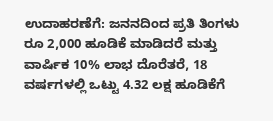ಉದಾಹರಣೆಗೆ: ಜನನದಿಂದ ಪ್ರತಿ ತಿಂಗಳು ರೂ 2,000 ಹೂಡಿಕೆ ಮಾಡಿದರೆ ಮತ್ತು ವಾರ್ಷಿಕ 10% ಲಾಭ ದೊರೆತರೆ, 18 ವರ್ಷಗಳಲ್ಲಿ ಒಟ್ಟು 4.32 ಲಕ್ಷ ಹೂಡಿಕೆಗೆ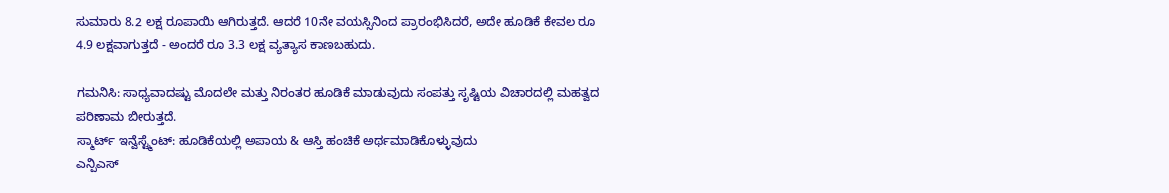ಸುಮಾರು 8.2 ಲಕ್ಷ ರೂಪಾಯಿ ಆಗಿರುತ್ತದೆ. ಆದರೆ 10ನೇ ವಯಸ್ಸಿನಿಂದ ಪ್ರಾರಂಭಿಸಿದರೆ, ಅದೇ ಹೂಡಿಕೆ ಕೇವಲ ರೂ 4.9 ಲಕ್ಷವಾಗುತ್ತದೆ - ಅಂದರೆ ರೂ 3.3 ಲಕ್ಷ ವ್ಯತ್ಯಾಸ ಕಾಣಬಹುದು.

ಗಮನಿಸಿ: ಸಾಧ್ಯವಾದಷ್ಟು ಮೊದಲೇ ಮತ್ತು ನಿರಂತರ ಹೂಡಿಕೆ ಮಾಡುವುದು ಸಂಪತ್ತು ಸೃಷ್ಟಿಯ ವಿಚಾರದಲ್ಲಿ ಮಹತ್ವದ ಪರಿಣಾಮ ಬೀರುತ್ತದೆ.
ಸ್ಮಾರ್ಟ್ ಇನ್ವೆಸ್ಟ್ಮೆಂಟ್: ಹೂಡಿಕೆಯಲ್ಲಿ ಅಪಾಯ & ಆಸ್ತಿ ಹಂಚಿಕೆ ಅರ್ಥಮಾಡಿಕೊಳ್ಳುವುದು
ಎನ್ಪಿಎಸ್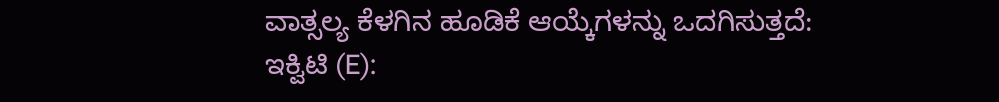ವಾತ್ಸಲ್ಯ ಕೆಳಗಿನ ಹೂಡಿಕೆ ಆಯ್ಕೆಗಳನ್ನು ಒದಗಿಸುತ್ತದೆ:
ಇಕ್ವಿಟಿ (E):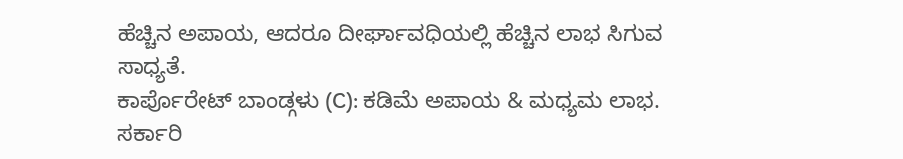ಹೆಚ್ಚಿನ ಅಪಾಯ, ಆದರೂ ದೀರ್ಘಾವಧಿಯಲ್ಲಿ ಹೆಚ್ಚಿನ ಲಾಭ ಸಿಗುವ ಸಾಧ್ಯತೆ.
ಕಾರ್ಪೊರೇಟ್ ಬಾಂಡ್ಗಳು (C): ಕಡಿಮೆ ಅಪಾಯ & ಮಧ್ಯಮ ಲಾಭ.
ಸರ್ಕಾರಿ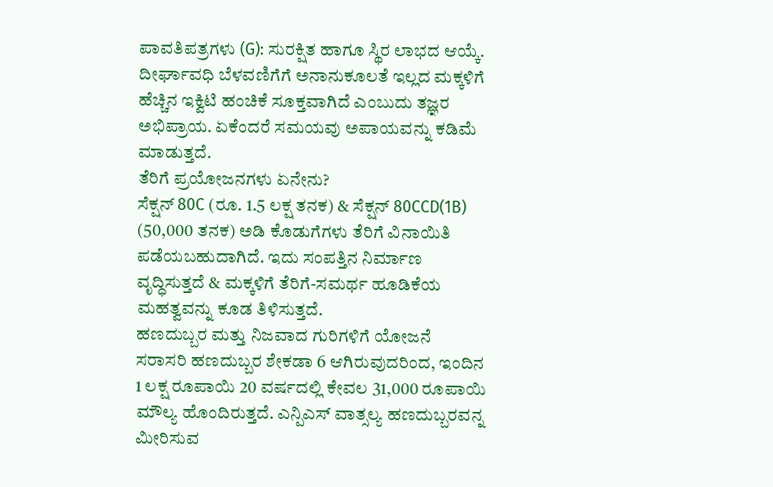ಪಾವತಿಪತ್ರಗಳು (G): ಸುರಕ್ಷಿತ ಹಾಗೂ ಸ್ಥಿರ ಲಾಭದ ಆಯ್ಕೆ.
ದೀರ್ಘಾವಧಿ ಬೆಳವಣಿಗೆಗೆ ಅನಾನುಕೂಲತೆ ಇಲ್ಲದ ಮಕ್ಕಳಿಗೆ ಹೆಚ್ಚಿನ ಇಕ್ವಿಟಿ ಹಂಚಿಕೆ ಸೂಕ್ತವಾಗಿದೆ ಎಂಬುದು ತಜ್ಞರ ಅಭಿಪ್ರಾಯ. ಏಕೆಂದರೆ ಸಮಯವು ಅಪಾಯವನ್ನು ಕಡಿಮೆ ಮಾಡುತ್ತದೆ.
ತೆರಿಗೆ ಪ್ರಯೋಜನಗಳು ಏನೇನು?
ಸೆಕ್ಷನ್ 80C (ರೂ. 1.5 ಲಕ್ಷ ತನಕ) & ಸೆಕ್ಷನ್ 80CCD(1B) (50,000 ತನಕ) ಅಡಿ ಕೊಡುಗೆಗಳು ತೆರಿಗೆ ವಿನಾಯಿತಿ ಪಡೆಯಬಹುದಾಗಿದೆ. ಇದು ಸಂಪತ್ತಿನ ನಿರ್ಮಾಣ ವೃದ್ಧಿಸುತ್ತದೆ & ಮಕ್ಕಳಿಗೆ ತೆರಿಗೆ-ಸಮರ್ಥ ಹೂಡಿಕೆಯ ಮಹತ್ವವನ್ನು ಕೂಡ ತಿಳಿಸುತ್ತದೆ.
ಹಣದುಬ್ಬರ ಮತ್ತು ನಿಜವಾದ ಗುರಿಗಳಿಗೆ ಯೋಜನೆ
ಸರಾಸರಿ ಹಣದುಬ್ಬರ ಶೇಕಡಾ 6 ಆಗಿರುವುದರಿಂದ, ಇಂದಿನ 1 ಲಕ್ಷ ರೂಪಾಯಿ 20 ವರ್ಷದಲ್ಲಿ ಕೇವಲ 31,000 ರೂಪಾಯಿ ಮೌಲ್ಯ ಹೊಂದಿರುತ್ತದೆ. ಎನ್ಪಿಎಸ್ ವಾತ್ಸಲ್ಯ ಹಣದುಬ್ಬರವನ್ನ ಮೀರಿಸುವ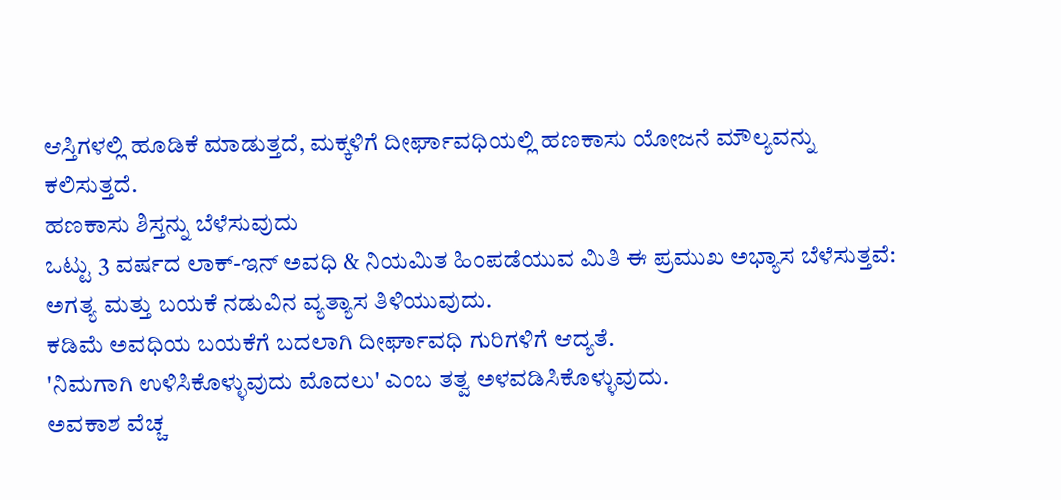ಆಸ್ತಿಗಳಲ್ಲಿ ಹೂಡಿಕೆ ಮಾಡುತ್ತದೆ, ಮಕ್ಕಳಿಗೆ ದೀರ್ಘಾವಧಿಯಲ್ಲಿ ಹಣಕಾಸು ಯೋಜನೆ ಮೌಲ್ಯವನ್ನು ಕಲಿಸುತ್ತದೆ.
ಹಣಕಾಸು ಶಿಸ್ತನ್ನು ಬೆಳೆಸುವುದು
ಒಟ್ಟು 3 ವರ್ಷದ ಲಾಕ್-ಇನ್ ಅವಧಿ & ನಿಯಮಿತ ಹಿಂಪಡೆಯುವ ಮಿತಿ ಈ ಪ್ರಮುಖ ಅಭ್ಯಾಸ ಬೆಳೆಸುತ್ತವೆ:
ಅಗತ್ಯ ಮತ್ತು ಬಯಕೆ ನಡುವಿನ ವ್ಯತ್ಯಾಸ ತಿಳಿಯುವುದು.
ಕಡಿಮೆ ಅವಧಿಯ ಬಯಕೆಗೆ ಬದಲಾಗಿ ದೀರ್ಘಾವಧಿ ಗುರಿಗಳಿಗೆ ಆದ್ಯತೆ.
'ನಿಮಗಾಗಿ ಉಳಿಸಿಕೊಳ್ಳುವುದು ಮೊದಲು' ಎಂಬ ತತ್ವ ಅಳವಡಿಸಿಕೊಳ್ಳುವುದು.
ಅವಕಾಶ ವೆಚ್ಚ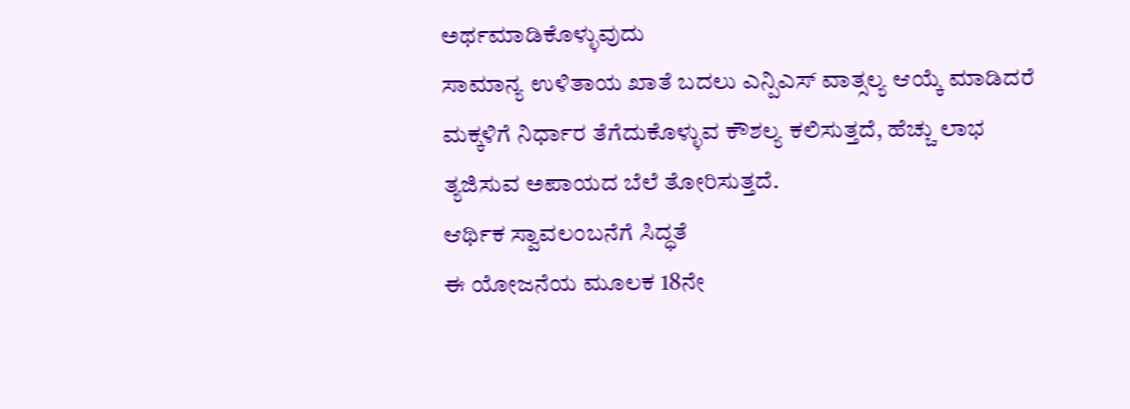ಅರ್ಥಮಾಡಿಕೊಳ್ಳುವುದು
ಸಾಮಾನ್ಯ ಉಳಿತಾಯ ಖಾತೆ ಬದಲು ಎನ್ಪಿಎಸ್ ವಾತ್ಸಲ್ಯ ಆಯ್ಕೆ ಮಾಡಿದರೆ ಮಕ್ಕಳಿಗೆ ನಿರ್ಧಾರ ತೆಗೆದುಕೊಳ್ಳುವ ಕೌಶಲ್ಯ ಕಲಿಸುತ್ತದೆ, ಹೆಚ್ಚು ಲಾಭ ತ್ಯಜಿಸುವ ಅಪಾಯದ ಬೆಲೆ ತೋರಿಸುತ್ತದೆ.
ಆರ್ಥಿಕ ಸ್ವಾವಲಂಬನೆಗೆ ಸಿದ್ಧತೆ
ಈ ಯೋಜನೆಯ ಮೂಲಕ 18ನೇ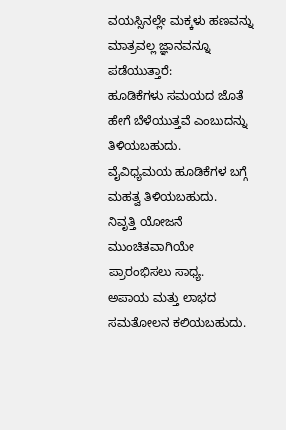ವಯಸ್ಸಿನಲ್ಲೇ ಮಕ್ಕಳು ಹಣವನ್ನು ಮಾತ್ರವಲ್ಲ ಜ್ಞಾನವನ್ನೂ ಪಡೆಯುತ್ತಾರೆ:
ಹೂಡಿಕೆಗಳು ಸಮಯದ ಜೊತೆ ಹೇಗೆ ಬೆಳೆಯುತ್ತವೆ ಎಂಬುದನ್ನು ತಿಳಿಯಬಹುದು.
ವೈವಿಧ್ಯಮಯ ಹೂಡಿಕೆಗಳ ಬಗ್ಗೆ ಮಹತ್ವ ತಿಳಿಯಬಹುದು.
ನಿವೃತ್ತಿ ಯೋಜನೆ ಮುಂಚಿತವಾಗಿಯೇ ಪ್ರಾರಂಭಿಸಲು ಸಾಧ್ಯ.
ಅಪಾಯ ಮತ್ತು ಲಾಭದ ಸಮತೋಲನ ಕಲಿಯಬಹುದು.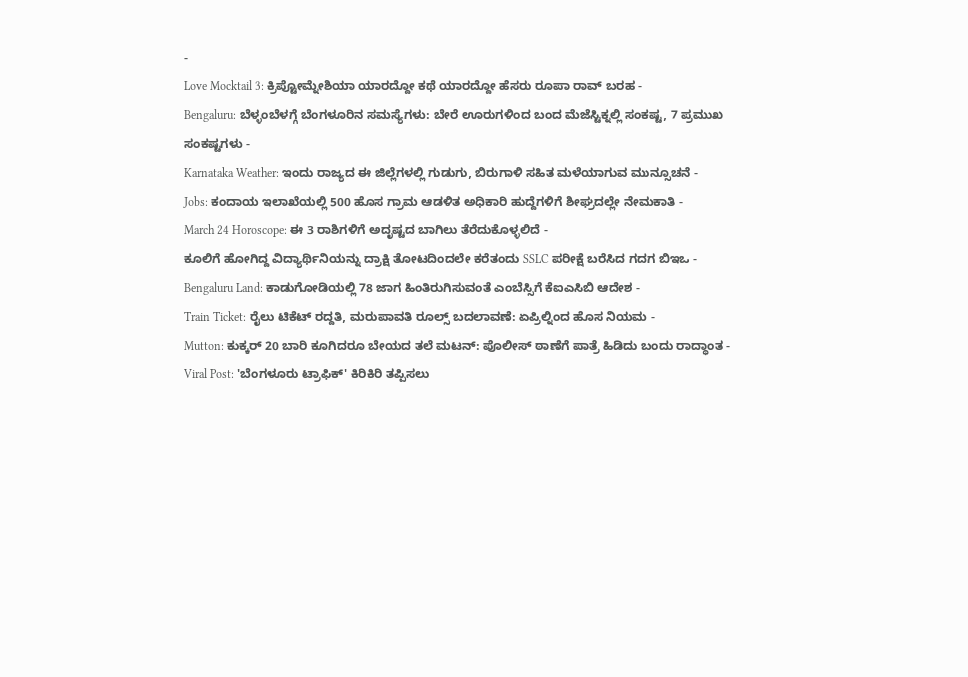-
Love Mocktail 3: ಕ್ರಿಪ್ಟೋಮ್ನೇಶಿಯಾ ಯಾರದ್ದೋ ಕಥೆ ಯಾರದ್ದೋ ಹೆಸರು ರೂಪಾ ರಾವ್ ಬರಹ -
Bengaluru: ಬೆಳ್ಳಂಬೆಳಗ್ಗೆ ಬೆಂಗಳೂರಿನ ಸಮಸ್ಯೆಗಳು: ಬೇರೆ ಊರುಗಳಿಂದ ಬಂದ ಮೆಜೆಸ್ಟಿಕ್ನಲ್ಲಿ ಸಂಕಷ್ಟ, 7 ಪ್ರಮುಖ ಸಂಕಷ್ಟಗಳು -
Karnataka Weather: ಇಂದು ರಾಜ್ಯದ ಈ ಜಿಲ್ಲೆಗಳಲ್ಲಿ ಗುಡುಗು, ಬಿರುಗಾಳಿ ಸಹಿತ ಮಳೆಯಾಗುವ ಮುನ್ಸೂಚನೆ -
Jobs: ಕಂದಾಯ ಇಲಾಖೆಯಲ್ಲಿ 500 ಹೊಸ ಗ್ರಾಮ ಆಡಳಿತ ಅಧಿಕಾರಿ ಹುದ್ದೆಗಳಿಗೆ ಶೀಘ್ರದಲ್ಲೇ ನೇಮಕಾತಿ -
March 24 Horoscope: ಈ 3 ರಾಶಿಗಳಿಗೆ ಅದೃಷ್ಟದ ಬಾಗಿಲು ತೆರೆದುಕೊಳ್ಳಲಿದೆ -
ಕೂಲಿಗೆ ಹೋಗಿದ್ದ ವಿದ್ಯಾರ್ಥಿನಿಯನ್ನು ದ್ರಾಕ್ಷಿ ತೋಟದಿಂದಲೇ ಕರೆತಂದು SSLC ಪರೀಕ್ಷೆ ಬರೆಸಿದ ಗದಗ ಬಿಇಒ -
Bengaluru Land: ಕಾಡುಗೋಡಿಯಲ್ಲಿ 78 ಜಾಗ ಹಿಂತಿರುಗಿಸುವಂತೆ ಎಂಬೆಸ್ಸಿಗೆ ಕೆಐಎಸಿಬಿ ಆದೇಶ -
Train Ticket: ರೈಲು ಟಿಕೆಟ್ ರದ್ದತಿ, ಮರುಪಾವತಿ ರೂಲ್ಸ್ ಬದಲಾವಣೆ: ಏಪ್ರಿಲ್ನಿಂದ ಹೊಸ ನಿಯಮ -
Mutton: ಕುಕ್ಕರ್ 20 ಬಾರಿ ಕೂಗಿದರೂ ಬೇಯದ ತಲೆ ಮಟನ್: ಪೊಲೀಸ್ ಠಾಣೆಗೆ ಪಾತ್ರೆ ಹಿಡಿದು ಬಂದು ರಾದ್ಧಾಂತ -
Viral Post: 'ಬೆಂಗಳೂರು ಟ್ರಾಫಿಕ್' ಕಿರಿಕಿರಿ ತಪ್ಪಿಸಲು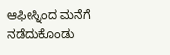ಆಫೀಸ್ನಿಂದ ಮನೆಗೆ ನಡೆದುಕೊಂಡು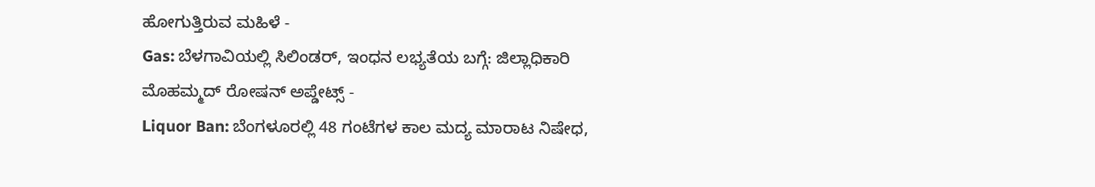ಹೋಗುತ್ತಿರುವ ಮಹಿಳೆ -
Gas: ಬೆಳಗಾವಿಯಲ್ಲಿ ಸಿಲಿಂಡರ್, ಇಂಧನ ಲಭ್ಯತೆಯ ಬಗ್ಗೆ: ಜಿಲ್ಲಾಧಿಕಾರಿ ಮೊಹಮ್ಮದ್ ರೋಷನ್ ಅಪ್ಡೇಟ್ಸ್ -
Liquor Ban: ಬೆಂಗಳೂರಲ್ಲಿ 48 ಗಂಟೆಗಳ ಕಾಲ ಮದ್ಯ ಮಾರಾಟ ನಿಷೇಧ,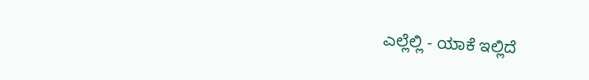ಎಲ್ಲೆಲ್ಲಿ - ಯಾಕೆ ಇಲ್ಲಿದೆ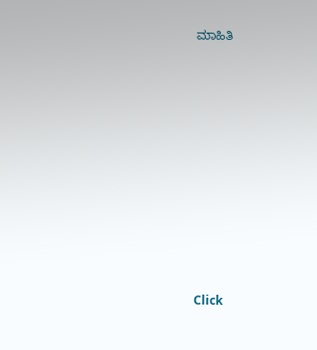ಮಾಹಿತಿ












Click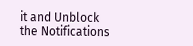it and Unblock the Notifications